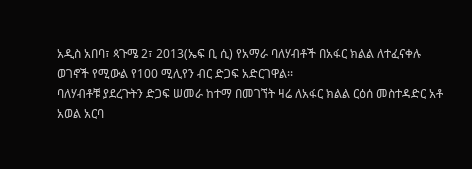አዲስ አበባ፣ ጳጉሜ 2፣ 2013(ኤፍ ቢ ሲ) የአማራ ባለሃብቶች በአፋር ክልል ለተፈናቀሉ ወገኖች የሚውል የ100 ሚሊየን ብር ድጋፍ አድርገዋል፡፡
ባለሃብቶቹ ያደረጉትን ድጋፍ ሠመራ ከተማ በመገኘት ዛሬ ለአፋር ክልል ርዕሰ መስተዳድር አቶ አወል አርባ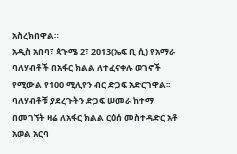አስረክበዋል።
አዲስ አበባ፣ ጳጉሜ 2፣ 2013(ኤፍ ቢ ሲ) የአማራ ባለሃብቶች በአፋር ክልል ለተፈናቀሉ ወገኖች የሚውል የ100 ሚሊየን ብር ድጋፍ አድርገዋል፡፡
ባለሃብቶቹ ያደረጉትን ድጋፍ ሠመራ ከተማ በመገኘት ዛሬ ለአፋር ክልል ርዕሰ መስተዳድር አቶ አወል አርባ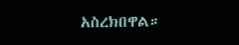አስረክበዋል።